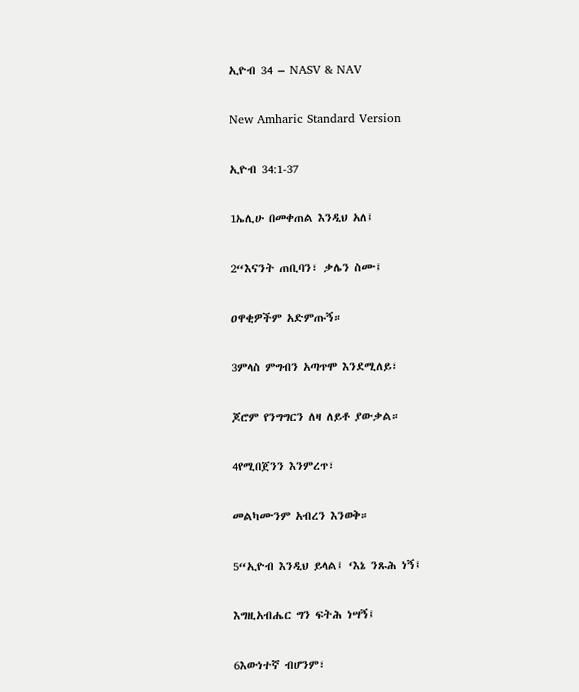ኢዮብ 34 – NASV & NAV

New Amharic Standard Version

ኢዮብ 34:1-37

1ኤሊሁ በመቀጠል እንዲህ አለ፤

2“እናንት ጠቢባን፣ ቃሌን ስሙ፤

ዐዋቂዎችም አድምጡኝ።

3ምላስ ምግብን አጣጥሞ እንደሚለይ፣

ጆሮም የንግግርን ለዛ ለይቶ ያውቃል።

4የሚበጀንን እንምረጥ፣

መልካሙንም አብረን እንወቅ።

5“ኢዮብ እንዲህ ይላል፤ ‘እኔ ንጹሕ ነኝ፤

እግዚአብሔር ግን ፍትሕ ነሣኝ፤

6እውነተኛ ብሆንም፣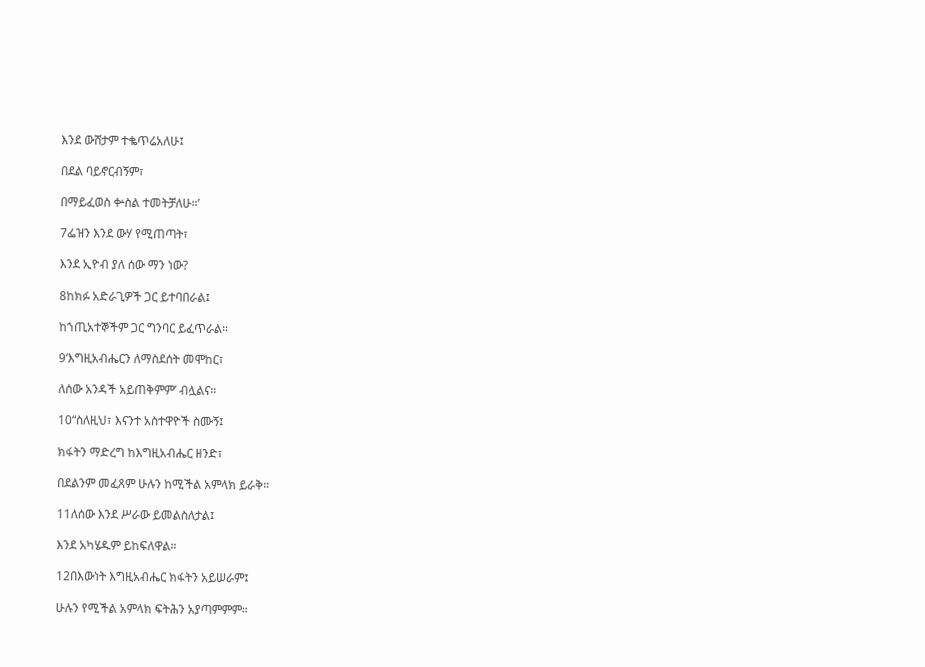እንደ ውሸታም ተቈጥሬአለሁ፤

በደል ባይኖርብኝም፣

በማይፈወስ ቍስል ተመትቻለሁ።’

7ፌዝን እንደ ውሃ የሚጠጣት፣

እንደ ኢዮብ ያለ ሰው ማን ነው?

8ከክፉ አድራጊዎች ጋር ይተባበራል፤

ከኀጢአተኞችም ጋር ግንባር ይፈጥራል።

9‘እግዚአብሔርን ለማስደሰት መሞከር፣

ለሰው አንዳች አይጠቅምም’ ብሏልና።

10“ስለዚህ፣ እናንተ አስተዋዮች ስሙኝ፤

ክፋትን ማድረግ ከእግዚአብሔር ዘንድ፣

በደልንም መፈጸም ሁሉን ከሚችል አምላክ ይራቅ።

11ለሰው እንደ ሥራው ይመልስለታል፤

እንደ አካሄዱም ይከፍለዋል።

12በእውነት እግዚአብሔር ክፋትን አይሠራም፤

ሁሉን የሚችል አምላክ ፍትሕን አያጣምምም።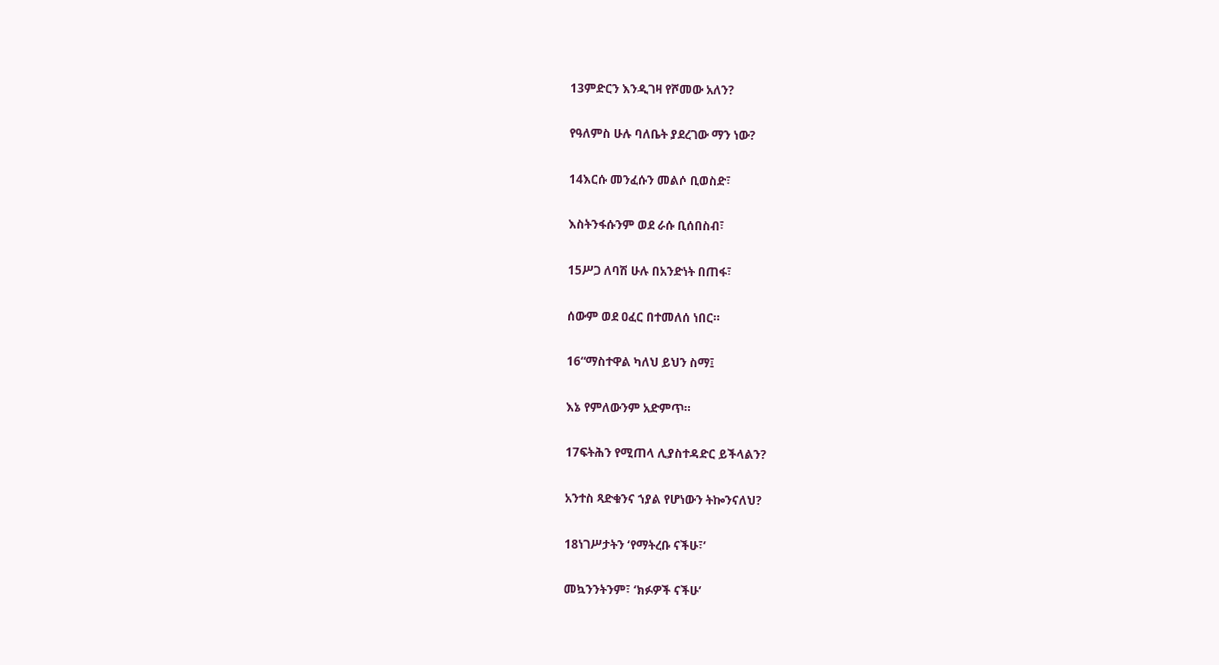13ምድርን እንዲገዛ የሾመው አለን?

የዓለምስ ሁሉ ባለቤት ያደረገው ማን ነው?

14እርሱ መንፈሱን መልሶ ቢወስድ፣

እስትንፋሱንም ወደ ራሱ ቢሰበስብ፣

15ሥጋ ለባሽ ሁሉ በአንድነት በጠፋ፣

ሰውም ወደ ዐፈር በተመለሰ ነበር።

16“ማስተዋል ካለህ ይህን ስማ፤

እኔ የምለውንም አድምጥ።

17ፍትሕን የሚጠላ ሊያስተዳድር ይችላልን?

አንተስ ጻድቁንና ኀያል የሆነውን ትኰንናለህ?

18ነገሥታትን ‘የማትረቡ ናችሁ፣’

መኳንንትንም፣ ‘ክፉዎች ናችሁ’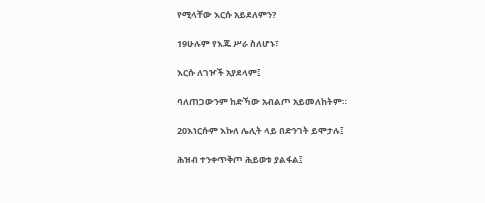የሚላቸው እርሱ አይደለምን?

19ሁሉም የእጁ ሥራ ስለሆኑ፣

እርሱ ለገዦች አያደላም፤

ባለጠጋውንም ከድኻው አብልጦ አይመለከትም።

20እነርሱም እኩለ ሌሊት ላይ በድንገት ይሞታሉ፤

ሕዝብ ተንቀጥቅጦ ሕይወቱ ያልፋል፤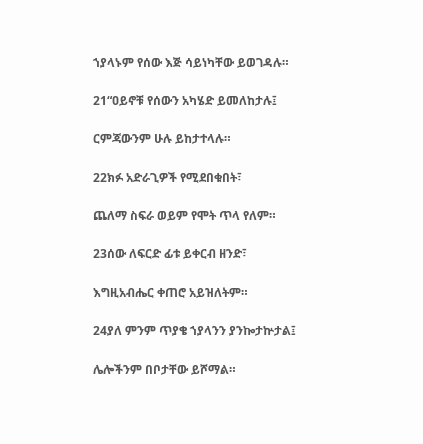ኀያላኑም የሰው እጅ ሳይነካቸው ይወገዳሉ።

21“ዐይኖቹ የሰውን አካሄድ ይመለከታሉ፤

ርምጃውንም ሁሉ ይከታተላሉ።

22ክፉ አድራጊዎች የሚደበቁበት፣

ጨለማ ስፍራ ወይም የሞት ጥላ የለም።

23ሰው ለፍርድ ፊቱ ይቀርብ ዘንድ፣

እግዚአብሔር ቀጠሮ አይዝለትም።

24ያለ ምንም ጥያቄ ኀያላንን ያንኰታኵታል፤

ሌሎችንም በቦታቸው ይሾማል።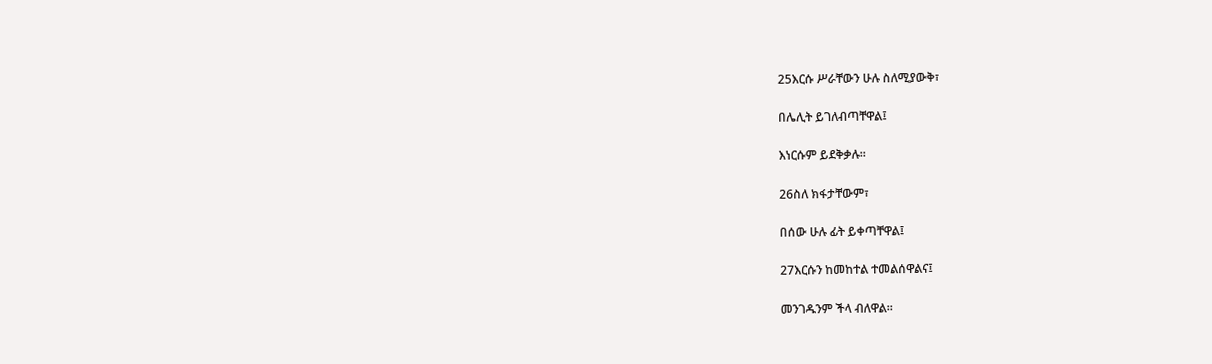25እርሱ ሥራቸውን ሁሉ ስለሚያውቅ፣

በሌሊት ይገለብጣቸዋል፤

እነርሱም ይደቅቃሉ።

26ስለ ክፋታቸውም፣

በሰው ሁሉ ፊት ይቀጣቸዋል፤

27እርሱን ከመከተል ተመልሰዋልና፤

መንገዱንም ችላ ብለዋል።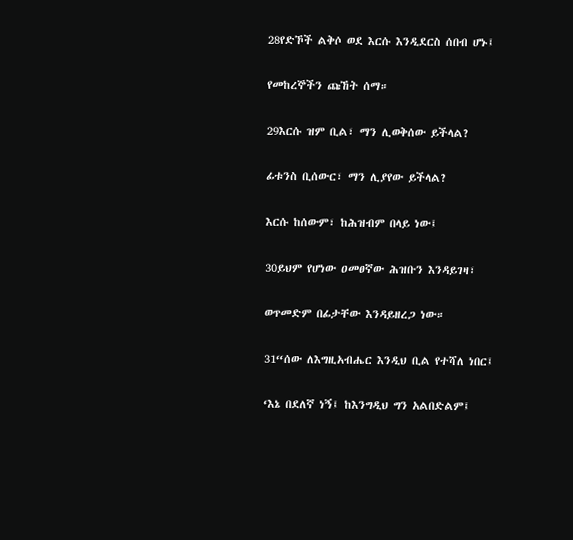28የድኾች ልቅሶ ወደ እርሱ እንዲደርስ ሰበብ ሆኑ፤

የመከረኞችን ጩኸት ሰማ።

29እርሱ ዝም ቢል፣ ማን ሊወቅሰው ይችላል?

ፊቱንስ ቢሰውር፣ ማን ሊያየው ይችላል?

እርሱ ከሰውም፣ ከሕዝብም በላይ ነው፤

30ይህም የሆነው ዐመፀኛው ሕዝቡን እንዳይገዛ፣

ወጥመድም በፊታቸው እንዳይዘረጋ ነው።

31“ሰው ለእግዚአብሔር እንዲህ ቢል የተሻለ ነበር፤

‘እኔ በደለኛ ነኝ፤ ከእንግዲህ ግን አልበድልም፤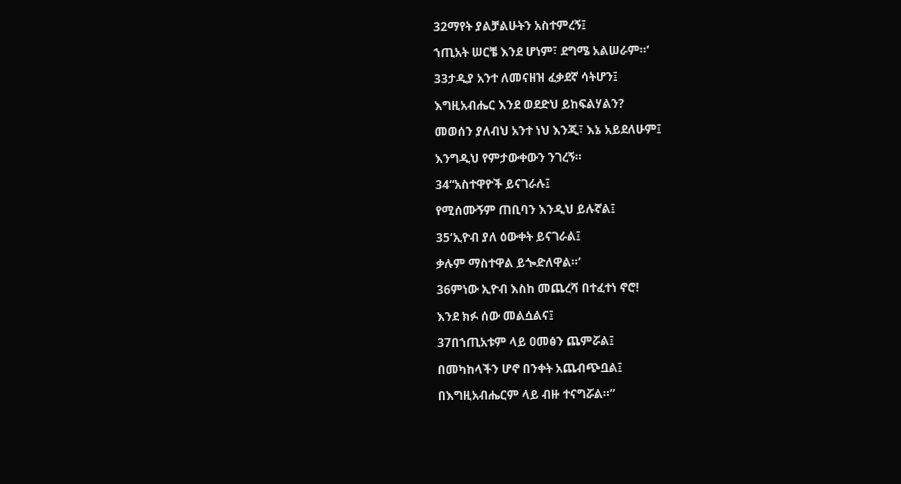32ማየት ያልቻልሁትን አስተምረኝ፤

ኀጢአት ሠርቼ እንደ ሆነም፣ ደግሜ አልሠራም።’

33ታዲያ አንተ ለመናዘዝ ፈቃደኛ ሳትሆን፤

እግዚአብሔር እንደ ወደድህ ይከፍልሃልን?

መወሰን ያለብህ አንተ ነህ እንጂ፣ እኔ አይደለሁም፤

እንግዲህ የምታውቀውን ንገረኝ።

34“አስተዋዮች ይናገራሉ፤

የሚሰሙኝም ጠቢባን እንዲህ ይሉኛል፤

35‘ኢዮብ ያለ ዕውቀት ይናገራል፤

ቃሉም ማስተዋል ይጐድለዋል።’

36ምነው ኢዮብ እስከ መጨረሻ በተፈተነ ኖሮ!

እንደ ክፉ ሰው መልሷልና፤

37በኀጢአቱም ላይ ዐመፅን ጨምሯል፤

በመካከላችን ሆኖ በንቀት አጨብጭቧል፤

በእግዚአብሔርም ላይ ብዙ ተናግሯል።”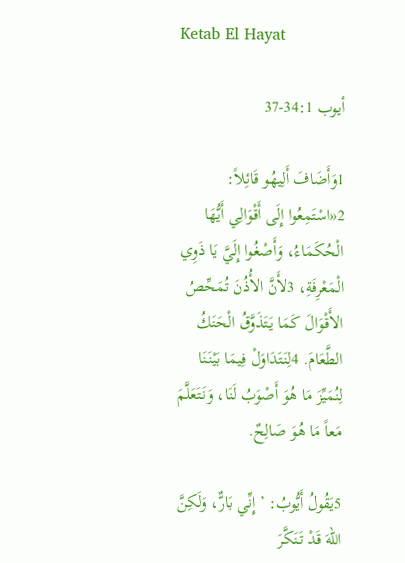Ketab El Hayat

أيوب 34:1-37

1وَأَضَافَ أَلِيهُو قَائِلاً: 2«اسْتَمِعُوا إِلَى أَقْوَالِي أَيُّهَا الْحُكَمَاءُ، وَأَصْغُوا إِلَيَّ يَا ذَوِي الْمَعْرِفَةِ، 3لأَنَّ الأُذُنَ تُمَحِّصُ الأَقْوَالَ كَمَا يَتَذَوَّقُ الْحَنَكُ الطَّعَامَ. 4لِنَتَدَاوَلْ فِيمَا بَيْنَنَا لِنُمَيِّزَ مَا هُوَ أَصْوَبُ لَنَا، وَنَتَعَلَّمَ مَعاً مَا هُوَ صَالِحٌ.

5يَقُولُ أَيُّوبُ: ’إِنِّي بَارٌّ، وَلَكِنَّ اللهَ قَدْ تَنَكَّرَ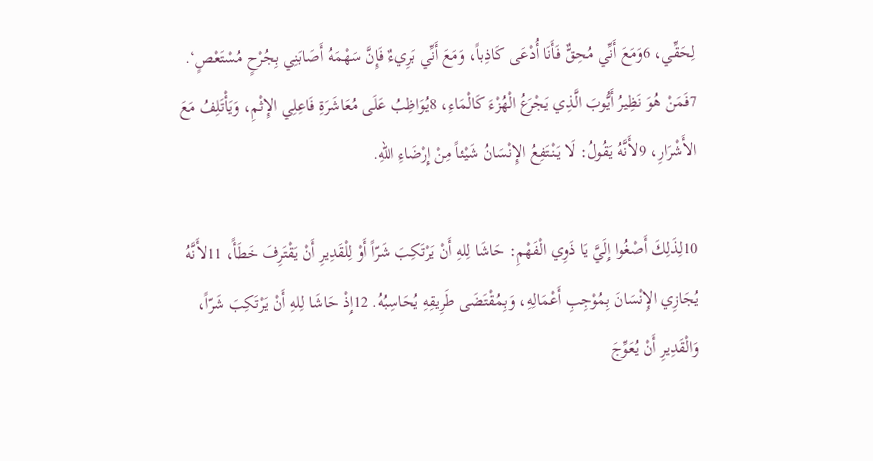لِحَقِّي، 6وَمَعَ أَنِّي مُحِقٌّ فَأَنَا أُدْعَى كَاذِباً، وَمَعَ أَنِّي بَرِيءٌ فَإِنَّ سَهْمَهُ أَصَابَنِي بِجُرْحٍ مُسْتَعْصٍ‘. 7فَمَنْ هُوَ نَظِيرُ أَيُّوبَ الَّذِي يَجْرَعُ الْهُزْءَ كَالْمَاءِ، 8يُوَاظِبُ عَلَى مُعَاشَرَةِ فَاعِلِي الإِثْمِ، وَيَأْتَلِفُ مَعَ الأَشْرَارِ، 9لأَنَّهُ يَقُولُ: لَا يَنْتَفِعُ الإِنْسَانُ شَيْئاً مِنْ إِرْضَاءِ اللهِ.

10لِذَلِكَ أَصْغُوا إِلَيَّ يَا ذَوِي الْفَهْمِ: حَاشَا لِلهِ أَنْ يَرْتَكِبَ شَرّاً أَوْ لِلْقَدِيرِ أَنْ يَقْتَرِفَ خَطَأً، 11لأَنَّهُ يُجَازِي الإِنْسَانَ بِمُوْجِبِ أَعْمَالِهِ، وَبِمُقْتَضَى طَرِيقِهِ يُحَاسِبُهُ. 12إِذْ حَاشَا لِلهِ أَنْ يَرْتَكِبَ شَرّاً، وَالْقَدِيرِ أَنْ يُعَوِّجَ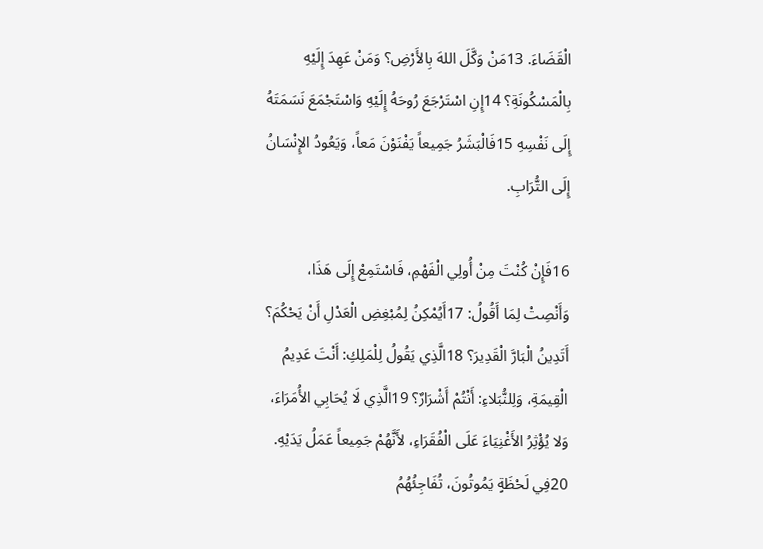الْقَضَاءَ. 13مَنْ وَكَّلَ اللهَ بِالأَرْضِ؟ وَمَنْ عَهِدَ إِلَيْهِ بِالْمَسْكُونَةِ؟ 14إِنِ اسْتَرْجَعَ رُوحَهُ إِلَيْهِ وَاسْتَجْمَعَ نَسَمَتَهُ إِلَى نَفْسِهِ 15فَالْبَشَرُ جَمِيعاً يَفْنَوْنَ مَعاً، وَيَعُودُ الإِنْسَانُ إِلَى التُّرَابِ.

16فَإِنْ كُنْتَ مِنْ أُولِي الْفَهْمِ، فَاسْتَمِعْ إِلَى هَذَا، وَأَنْصِتْ لِمَا أَقُولُ: 17أَيُمْكِنُ لِمُبْغِضِ الْعَدْلِ أَنْ يَحْكُمَ؟ أَتَدِينُ الْبَارَّ الْقَدِيرَ؟ 18الَّذِي يَقُولُ لِلْمَلِكِ: أَنْتَ عَدِيمُ الْقِيمَةِ، وَلِلنُّبَلاءِ: أَنْتُمْ أَشْرَارٌ؟ 19الَّذِي لَا يُحَابِي الأُمَرَاءَ، وَلا يُؤْثِرُ الأَغْنِيَاءَ عَلَى الْفُقَرَاءِ، لأَنَّهُمْ جَمِيعاً عَمَلُ يَدَيْهِ. 20فِي لَحْظَةٍ يَمُوتُونَ، تُفَاجِئُهُمُ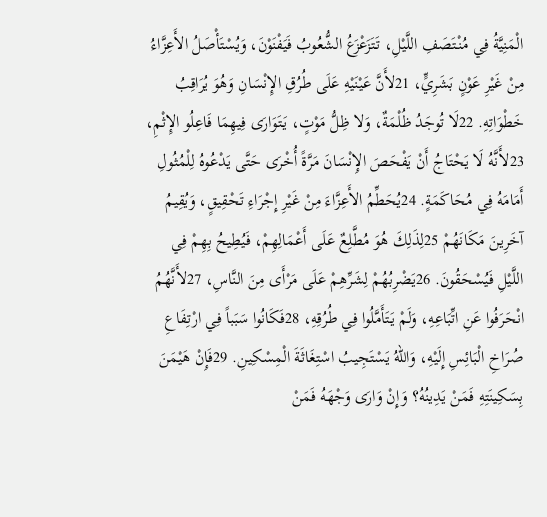الْمَنِيَّةُ فِي مُنْتَصَفِ اللَّيْلِ، تَتَزَعْزَعُ الشُّعُوبُ فَيَفْنَوْنَ، وَيُسْتَأْصَلُ الأَعِزَّاءُ مِنْ غَيْرِ عَوْنٍ بَشَرِيٍّ، 21لأَنَّ عَيْنَيْهِ عَلَى طُرُقِ الإِنْسَانِ وَهُوَ يُرَاقِبُ خَطْوَاتِهِ. 22لَا تُوجَدُ ظُلْمَةٌ، وَلا ظِلُّ مَوْتٍ، يَتَوَارَى فِيهِمَا فَاعِلُو الإِثْمِ، 23لأَنَّهُ لَا يَحْتَاجُ أَنْ يَفْحَصَ الإِنْسَانَ مَرَّةً أُخْرَى حَتَّى يَدْعُوهُ لِلْمُثُولِ أَمَامَهُ فِي مُحَاكَمَةٍ. 24يُحَطِّمُ الأَعِزَّاءَ مِنْ غَيْرِ إِجْرَاءِ تَحْقِيقٍ، وَيُقِيمُ آخَرِينَ مَكَانَهُمْ 25لِذَلِكَ هُوَ مُطَّلِعٌ عَلَى أَعْمَالِهِمْ، فَيُطِيحُ بِهِمْ فِي اللَّيْلِ فَيُسْحَقُونَ. 26يَضْرِبُهُمْ لِشَرِّهِمْ عَلَى مَرْأَى مِنَ النَّاسِ، 27لأَنَّهُمُ انْحَرَفُوا عَنِ اتِّبَاعِهِ، وَلَمْ يَتَأَمَّلُوا فِي طُرُقِهِ، 28فَكَانُوا سَبَباً فِي ارْتِفَاعِ صُرَاخِ الْبَائِسِ إِلَيْهِ، وَاللهُ يَسْتَجِيبُ اسْتِغَاثَةَ الْمِسْكِينِ. 29فَإِنْ هَيْمَنَ بِسَكِينَتِهِ فَمَنْ يَدِينُهُ؟ وَإِنْ وَارَى وَجْهَهُ فَمَنْ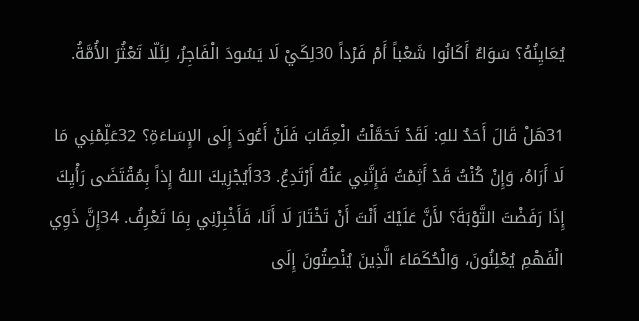يُعَايِنُهُ؟ سَوَاءٌ أَكَانُوا شَعْباً أَمْ فَرْداً 30لِكَيْ لَا يَسُودَ الْفَاجِرُ، لِئَلّا تَعْثُرَ الأُمَّةُ.

31هَلْ قَالَ أَحَدٌ للهِ: لَقَدْ تَحَمَّلْتُ الْعِقَابَ فَلَنْ أَعُودَ إِلَى الإِسَاءَةِ؟ 32عَلِّمْنِي مَا لَا أَرَاهُ، وَإِنْ كُنْتُ قَدْ أَثِمْتُ فَإِنَّنِي عَنْهُ أَرْتَدِعُ. 33أَيُجْزِيكَ اللهُ إِذاً بِمُقْتَضَى رَأْيِكَ إِذَا رَفَضْتَ التَّوْبَةَ؟ لأَنَّ عَلَيْكَ أَنْتَ أَنْ تَخْتَارَ لَا أَنَا، فَأَخْبِرْنِي بِمَا تَعْرِفُ. 34إِنَّ ذَوِي الْفَهْمِ يُعْلِنُونَ، وَالْحُكَمَاءَ الَّذِينَ يُنْصِتُونَ إِلَى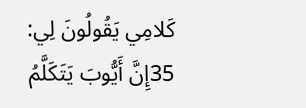كَلامِي يَقُولُونَ لِي: 35إِنَّ أَيُّوبَ يَتَكَلَّمُ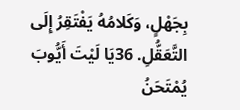بِجَهْلٍ، وَكَلامُهُ يَفْتَقِرُ إِلَى التَّعَقُّلِ. 36يَا لَيْتَ أَيُّوبَ يُمْتَحَنُ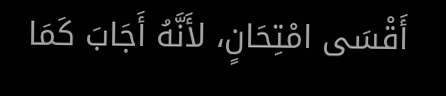أَقْسَى امْتِحَانٍ، لأَنَّهُ أَجَابَ كَمَا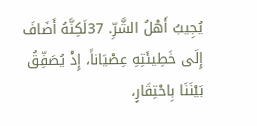يُجِيبُ أَهْلُ الشَّرِّ. 37لَكِنَّهُ أَضَافَ إِلَى خَطِيئَتِهِ عِصْيَاناً، إِذْ يُصَفِّقُ بَيْنَنَا بِاحْتِقَارٍ،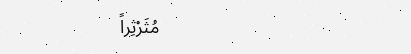مُثَرْثِراً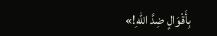بِأَقْوَالٍ ضِدَّ اللهِ!»